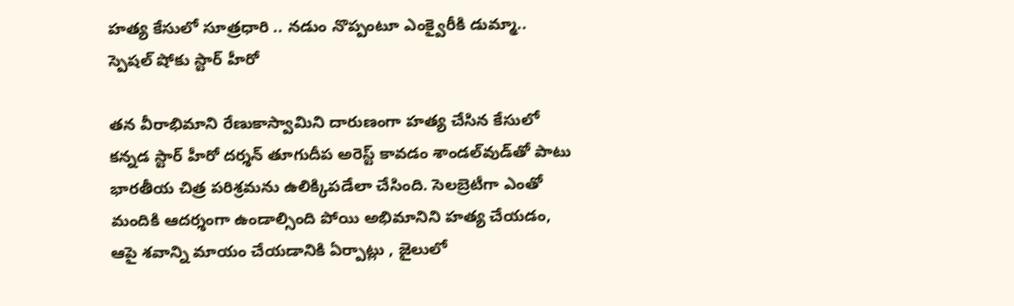హత్య కేసులో సూత్రధారి .. నడుం నొప్పంటూ ఎంక్వైరీకి డుమ్మా.. స్పెషల్ షోకు స్టార్ హీరో

తన వీరాభిమాని రేణుకాస్వామిని దారుణంగా హత్య చేసిన కేసులో కన్నడ స్టార్ హీరో దర్శన్ తూగుదీప అరెస్ట్ కావడం శాండల్‌వుడ్‌తో పాటు భారతీయ చిత్ర పరిశ్రమను ఉలిక్కిపడేలా చేసింది. సెలబ్రెటీగా ఎంతో మందికి ఆదర్శంగా ఉండాల్సింది పోయి అభిమానిని హత్య చేయడం, ఆపై శవాన్ని మాయం చేయడానికి ఏర్పాట్లు , జైలులో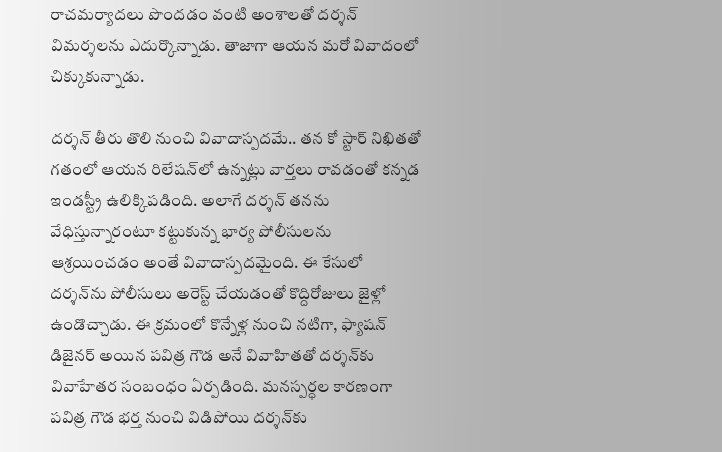రాచమర్యాదలు పొందడం వంటి అంశాలతో దర్శన్ విమర్శలను ఎదుర్కొన్నాడు. తాజాగా ఆయన మరో వివాదంలో చిక్కుకున్నాడు.

దర్శన్ తీరు తొలి నుంచి వివాదాస్పదమే.. తన కో స్టార్ నిఖితతో గతంలో ఆయన రిలేషన్‌లో ఉన్నట్లు వార్తలు రావడంతో కన్నడ ఇండస్ట్రీ ఉలిక్కిపడింది. అలాగే దర్శన్ తనను వేధిస్తున్నారంటూ కట్టుకున్న భార్య పోలీసులను ఆశ్రయించడం అంతే వివాదాస్పదమైంది. ఈ కేసులో దర్శన్‌ను పోలీసులు అరెస్ట్ చేయడంతో కొద్దిరోజులు జైళ్లో ఉండొచ్చాడు. ఈ క్రమంలో కొన్నేళ్ల నుంచి నటిగా, ఫ్యాషన్ డిజైనర్‌ అయిన పవిత్ర గౌడ అనే వివాహితతో దర్శన్‌కు వివాహేతర సంబంధం ఏర్పడింది. మనస్పర్ధల కారణంగా పవిత్ర గౌడ భర్త నుంచి విడిపోయి దర్శన్‌కు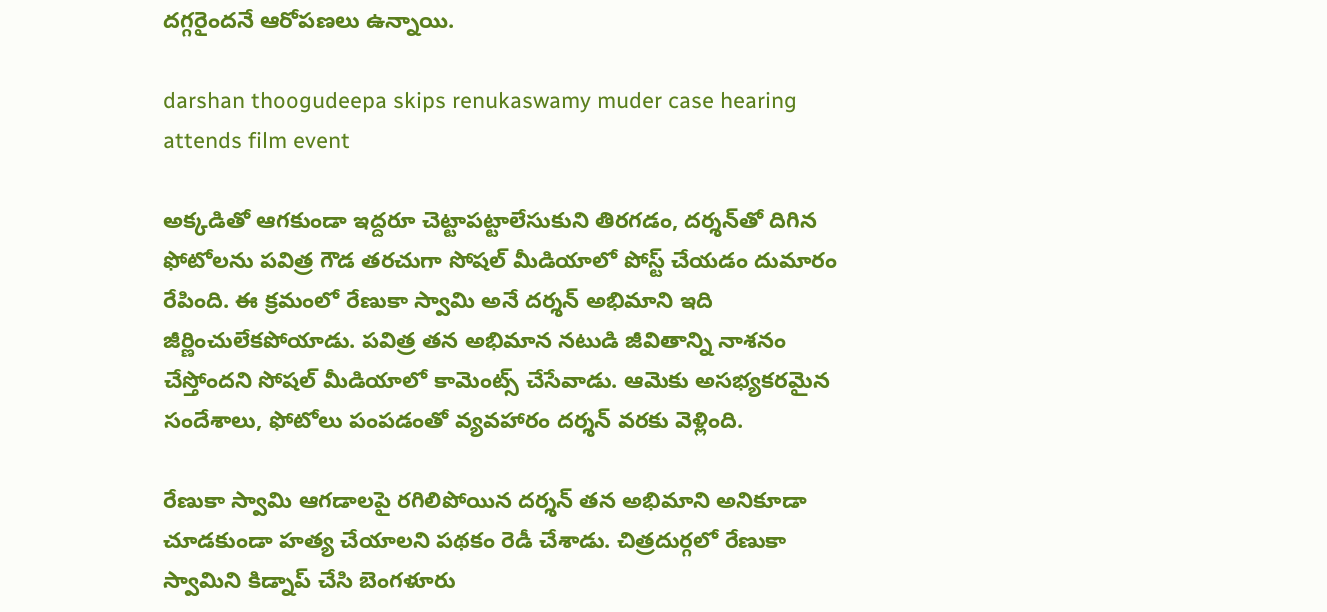దగ్గరైందనే ఆరోపణలు ఉన్నాయి.

darshan thoogudeepa skips renukaswamy muder case hearing attends film event

అక్కడితో ఆగకుండా ఇద్దరూ చెట్టాపట్టాలేసుకుని తిరగడం, దర్శన్‌తో దిగిన ఫోటోలను పవిత్ర గౌడ తరచుగా సోషల్ మీడియాలో పోస్ట్ చేయడం దుమారం రేపింది. ఈ క్రమంలో రేణుకా స్వామి అనే దర్శన్ అభిమాని ఇది జీర్ణించులేకపోయాడు. పవిత్ర తన అభిమాన నటుడి జీవితాన్ని నాశనం చేస్తోందని సోషల్ మీడియాలో కామెంట్స్ చేసేవాడు. ఆమెకు అసభ్యకరమైన సందేశాలు, ఫోటోలు పంపడంతో వ్యవహారం దర్శన్ వరకు వెళ్లింది.

రేణుకా స్వామి ఆగడాలపై రగిలిపోయిన దర్శన్ తన అభిమాని అనికూడా చూడకుండా హత్య చేయాలని పథకం రెడీ చేశాడు. చిత్రదుర్గలో రేణుకా స్వామిని కిడ్నాప్ చేసి బెంగళూరు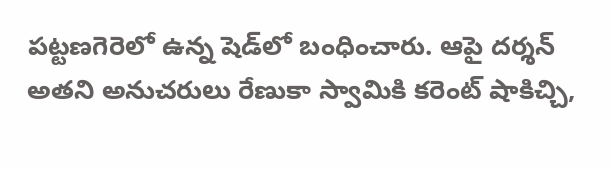పట్టణగెరెలో ఉన్న షెడ్‌లో బంధించారు. ఆపై దర్శన్ అతని అనుచరులు రేణుకా స్వామికి కరెంట్ షాకిచ్చి,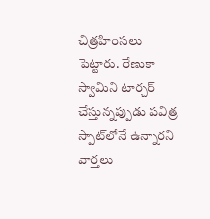చిత్రహింసలు పెట్టారు. రేణుకా స్వామిని టార్చర్ చేస్తున్నప్పుడు పవిత్ర స్పాట్‌లోనే ఉన్నారని వార్తలు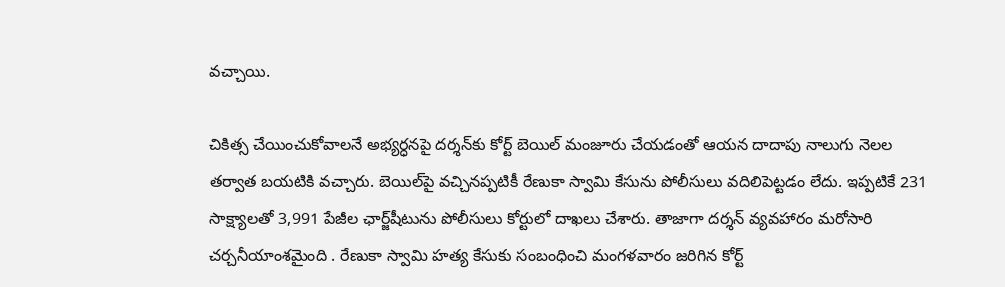వచ్చాయి.

చికిత్స చేయించుకోవాలనే అభ్యర్ధనపై దర్శన్‌కు కోర్ట్ బెయిల్ మంజూరు చేయడంతో ఆయన దాదాపు నాలుగు నెలల తర్వాత బయటికి వచ్చారు. బెయిల్‌పై వచ్చినప్పటికీ రేణుకా స్వామి కేసును పోలీసులు వదిలిపెట్టడం లేదు. ఇప్పటికే 231 సాక్ష్యాలతో 3,991 పేజీల ఛార్జ్‌షీటును పోలీసులు కోర్టులో దాఖలు చేశారు. తాజాగా దర్శన్ వ్యవహారం మరోసారి చర్చనీయాంశమైంది . రేణుకా స్వామి హత్య కేసుకు సంబంధించి మంగళవారం జరిగిన కోర్ట్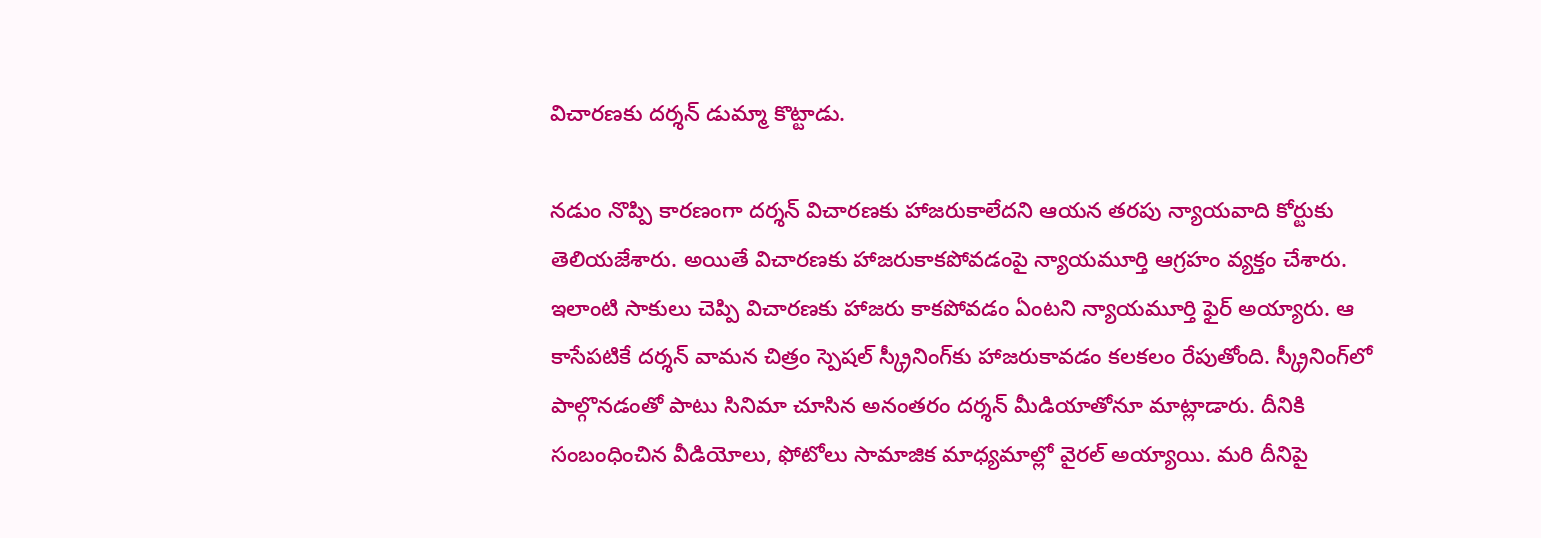విచారణకు దర్శన్ డుమ్మా కొట్టాడు.

నడుం నొప్పి కారణంగా దర్శన్ విచారణకు హాజరుకాలేదని ఆయన తరపు న్యాయవాది కోర్టుకు తెలియజేశారు. అయితే విచారణకు హాజరుకాకపోవడంపై న్యాయమూర్తి ఆగ్రహం వ్యక్తం చేశారు. ఇలాంటి సాకులు చెప్పి విచారణకు హాజరు కాకపోవడం ఏంటని న్యాయమూర్తి ఫైర్ అయ్యారు. ఆ కాసేపటికే దర్శన్ వామన చిత్రం స్పెషల్ స్క్రీనింగ్‌కు హాజరుకావడం కలకలం రేపుతోంది. స్క్రీనింగ్‌లో పాల్గొనడంతో పాటు సినిమా చూసిన అనంతరం దర్శన్ మీడియాతోనూ మాట్లాడారు. దీనికి సంబంధించిన వీడియోలు, ఫోటోలు సామాజిక మాధ్యమాల్లో వైరల్ అయ్యాయి. మరి దీనిపై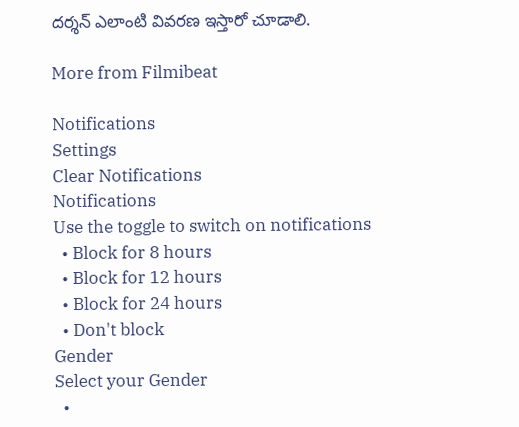దర్శన్ ఎలాంటి వివరణ ఇస్తారో చూడాలి.

More from Filmibeat

Notifications
Settings
Clear Notifications
Notifications
Use the toggle to switch on notifications
  • Block for 8 hours
  • Block for 12 hours
  • Block for 24 hours
  • Don't block
Gender
Select your Gender
  •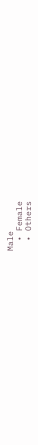Male
  • Female
  • Others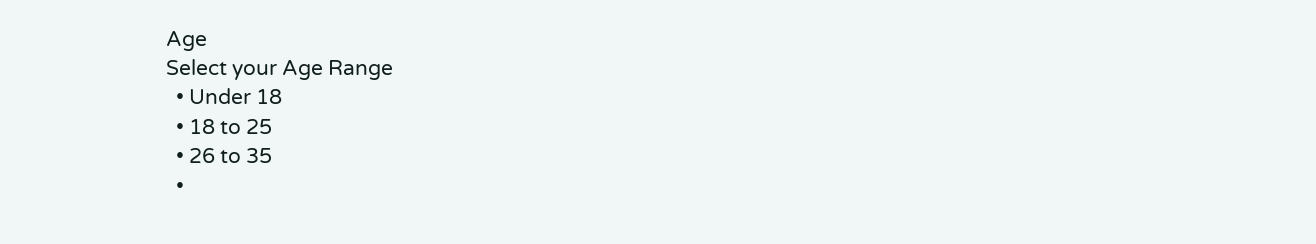Age
Select your Age Range
  • Under 18
  • 18 to 25
  • 26 to 35
  •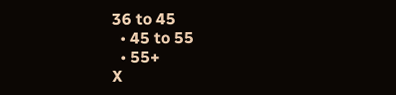36 to 45
  • 45 to 55
  • 55+
X